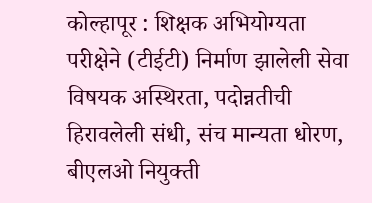कोल्हापूर : शिक्षक अभियोग्यता परीक्षेने (टीईटी) निर्माण झालेली सेवा विषयक अस्थिरता, पदोन्नतीची हिरावलेली संधी, संच मान्यता धोरण, बीएलओ नियुक्ती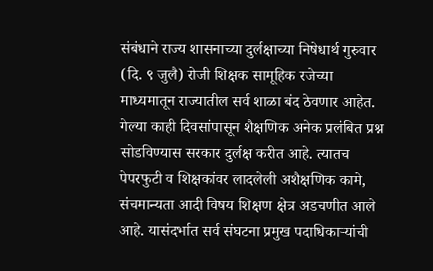संबंधाने राज्य शासनाच्या दुर्लक्षाच्या निषेधार्थ गुरुवार (दि. ९ जुलै) रोजी शिक्षक सामूहिक रजेच्या माध्यमातून राज्यातील सर्व शाळा बंद ठेवणार आहेत.
गेल्या काही दिवसांपासून शैक्षणिक अनेक प्रलंबित प्रश्न सोडविण्यास सरकार दुर्लक्ष करीत आहे. त्यातच पेपरफुटी व शिक्षकांवर लादलेली अशैक्षणिक कामे, संचमान्यता आदी विषय शिक्षण क्षेत्र अडचणीत आले आहे. यासंदर्भात सर्व संघटना प्रमुख पदाधिकाऱ्यांची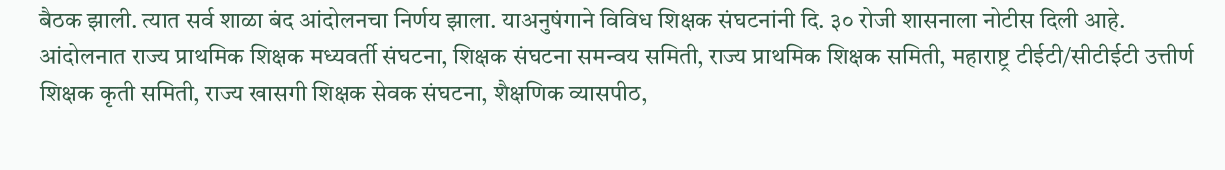बैठक झाली. त्यात सर्व शाळा बंद आंदोलनचा निर्णय झाला. याअनुषंगाने विविध शिक्षक संघटनांनी दि. ३० रोजी शासनाला नोटीस दिली आहे. आंदोलनात राज्य प्राथमिक शिक्षक मध्यवर्ती संघटना, शिक्षक संघटना समन्वय समिती, राज्य प्राथमिक शिक्षक समिती, महाराष्ट्र टीईटी/सीटीईटी उत्तीर्ण शिक्षक कृती समिती, राज्य खासगी शिक्षक सेवक संघटना, शैक्षणिक व्यासपीठ,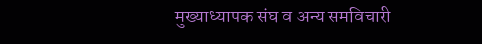मुख्याध्यापक संघ व अन्य समविचारी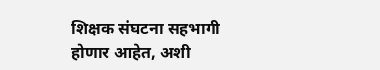शिक्षक संघटना सहभागी होणार आहेत, अशी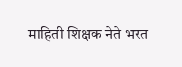माहिती शिक्षक नेते भरत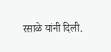रसाळे यांनी दिली.